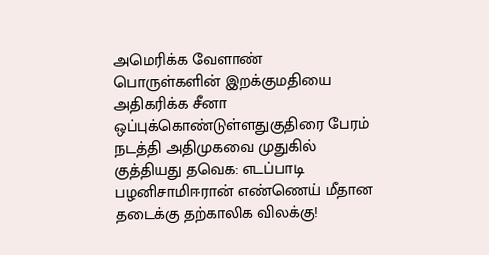அமெரிக்க வேளாண் பொருள்களின் இறக்குமதியை அதிகரிக்க சீனா ஒப்புக்கொண்டுள்ளதுகுதிரை பேரம் நடத்தி அதிமுகவை முதுகில் குத்தியது தவெக: எடப்பாடி பழனிசாமிஈரான் எண்ணெய் மீதான தடைக்கு தற்காலிக விலக்கு!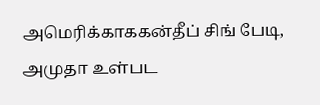அமெரிக்காககன்தீப் சிங் பேடி, அமுதா உள்பட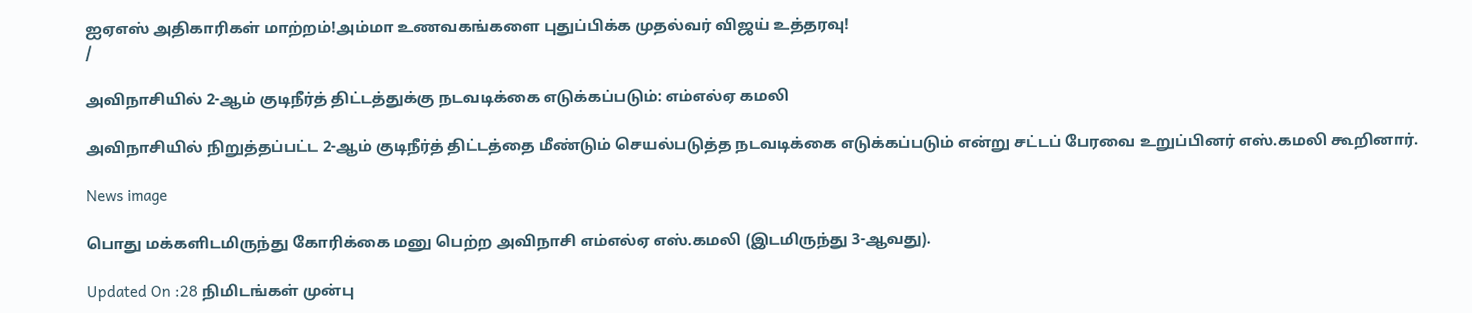ஐஏஎஸ் அதிகாரிகள் மாற்றம்!அம்மா உணவகங்களை புதுப்பிக்க முதல்வர் விஜய் உத்தரவு!
/

அவிநாசியில் 2-ஆம் குடிநீர்த் திட்டத்துக்கு நடவடிக்கை எடுக்கப்படும்: எம்எல்ஏ கமலி

அவிநாசியில் நிறுத்தப்பட்ட 2-ஆம் குடிநீர்த் திட்டத்தை மீண்டும் செயல்படுத்த நடவடிக்கை எடுக்கப்படும் என்று சட்டப் பேரவை உறுப்பினர் எஸ்.கமலி கூறினார்.

News image

பொது மக்களிடமிருந்து கோரிக்கை மனு பெற்ற அவிநாசி எம்எல்ஏ எஸ்.கமலி (இடமிருந்து 3-ஆவது).

Updated On :28 நிமிடங்கள் முன்பு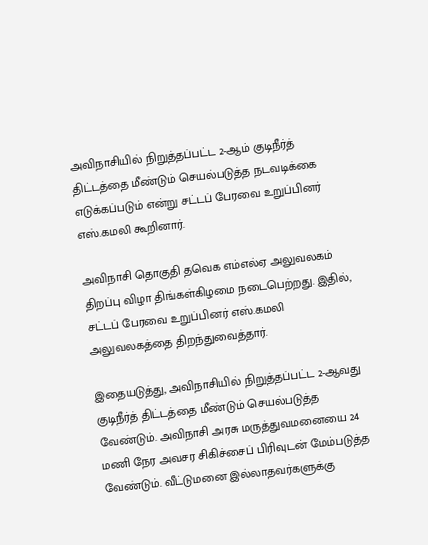அவிநாசியில் நிறுத்தப்பட்ட 2-ஆம் குடிநீர்த் திட்டத்தை மீண்டும் செயல்படுத்த நடவடிக்கை எடுக்கப்படும் என்று சட்டப் பேரவை உறுப்பினர் எஸ்.கமலி கூறினார்.

அவிநாசி தொகுதி தவெக எம்எல்ஏ அலுவலகம் திறப்பு விழா திங்கள்கிழமை நடைபெற்றது. இதில், சட்டப் பேரவை உறுப்பினர் எஸ்.கமலி அலுவலகத்தை திறந்துவைத்தார்.

இதையடுத்து, அவிநாசியில் நிறுத்தப்பட்ட 2-ஆவது குடிநீர்த் திட்டத்தை மீண்டும் செயல்படுத்த வேண்டும். அவிநாசி அரசு மருத்துவமனையை 24 மணி நேர அவசர சிகிச்சைப் பிரிவுடன் மேம்படுத்த வேண்டும். வீட்டுமனை இல்லாதவர்களுக்கு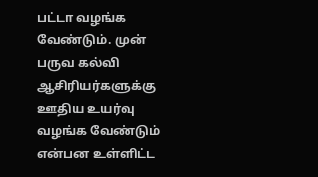பட்டா வழங்க வேண்டும். முன் பருவ கல்வி ஆசிரியர்களுக்கு ஊதிய உயர்வு வழங்க வேண்டும் என்பன உள்ளிட்ட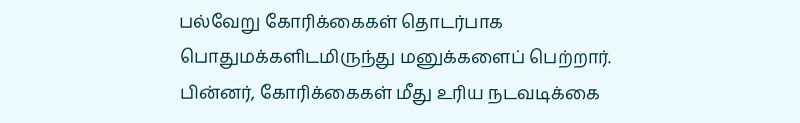பல்வேறு கோரிக்கைகள் தொடர்பாக பொதுமக்களிடமிருந்து மனுக்களைப் பெற்றார். பின்னர், கோரிக்கைகள் மீது உரிய நடவடிக்கை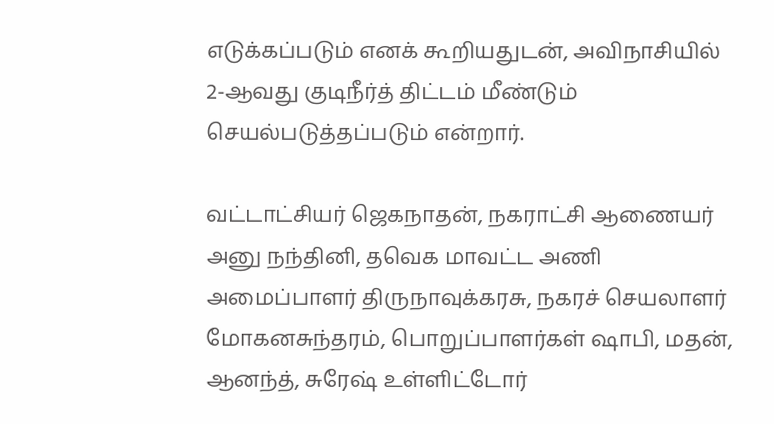எடுக்கப்படும் எனக் கூறியதுடன், அவிநாசியில் 2-ஆவது குடிநீர்த் திட்டம் மீண்டும் செயல்படுத்தப்படும் என்றார்.

வட்டாட்சியர் ஜெகநாதன், நகராட்சி ஆணையர் அனு நந்தினி, தவெக மாவட்ட அணி அமைப்பாளர் திருநாவுக்கரசு, நகரச் செயலாளர் மோகனசுந்தரம், பொறுப்பாளர்கள் ஷாபி, மதன், ஆனந்த், சுரேஷ் உள்ளிட்டோர்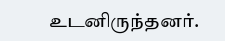உடனிருந்தனர்.